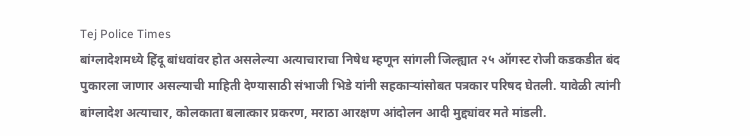Tej Police Times
बांग्लादेशमध्ये हिंदू बांधवांवर होत असलेल्या अत्याचाराचा निषेध म्हणून सांगली जिल्ह्यात २५ ऑगस्ट रोजी कडकडीत बंद पुकारला जाणार असल्याची माहिती देण्यासाठी संभाजी भिडे यांनी सहकाऱ्यांसोबत पत्रकार परिषद घेतली. यावेळी त्यांनी बांग्लादेश अत्याचार, कोलकाता बलात्कार प्रकरण, मराठा आरक्षण आंदोलन आदी मुद्द्यांवर मते मांडली.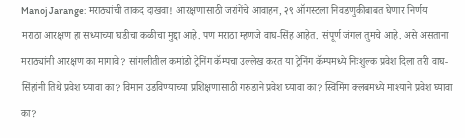Manoj Jarange: मराठ्यांची ताकद दाखवा! आरक्षणासाठी जरांगेंचे आवाहन, २९ ऑगस्टला निवडणुकीबाबत घेणार निर्णय
मराठा आरक्षण हा सध्याच्या घडीचा कळीचा मुद्दा आहे. पण मराठा म्हणजे वाघ-सिंह आहेत. संपूर्ण जंगल तुमचे आहे. असे असताना मराठ्यांनी आरक्षण का मागावे? सांगलीतील कमांडो ट्रेनिंग कॅम्पचा उल्लेख करत या ट्रेनिंग कॅम्पमध्ये निःशुल्क प्रवेश दिला तरी वाघ-सिंहांनी तिथे प्रवेश घ्यावा का? विमान उडविण्याच्या प्रशिक्षणासाठी गरुडाने प्रवेश घ्यावा का? स्विमिंग क्लबमध्ये माश्याने प्रवेश घ्यावा का?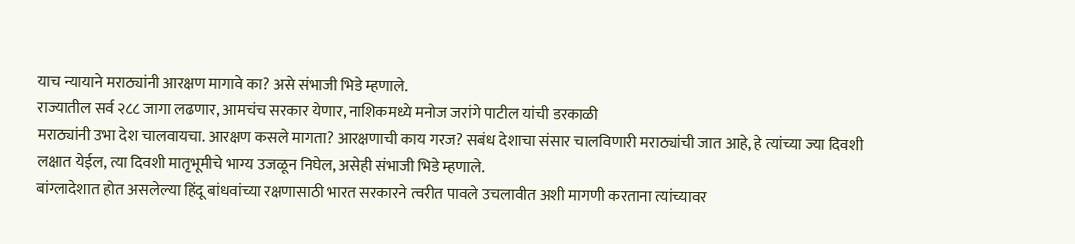याच न्यायाने मराठ्यांनी आरक्षण मागावे का? असे संभाजी भिडे म्हणाले.
राज्यातील सर्व २८८ जागा लढणार, आमचंच सरकार येणार, नाशिकमध्ये मनोज जरांगे पाटील यांची डरकाळी
मराठ्यांनी उभा देश चालवायचा. आरक्षण कसले मागता? आरक्षणाची काय गरज? सबंध देशाचा संसार चालविणारी मराठ्यांची जात आहे, हे त्यांच्या ज्या दिवशी लक्षात येईल, त्या दिवशी मातृभूमीचे भाग्य उजळून निघेल, असेही संभाजी भिडे म्हणाले.
बांग्लादेशात होत असलेल्या हिंदू बांधवांच्या रक्षणासाठी भारत सरकारने त्वरीत पावले उचलावीत अशी मागणी करताना त्यांच्यावर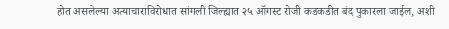होत असलेल्या अत्याचाराविरोधात सांगली जिल्ह्यात २५ ऑगस्ट रोजी कडकडीत बंद पुकारला जाईल, अशी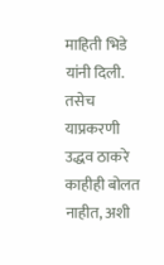माहिती भिडे यांनी दिली. तसेच याप्रकरणी उद्धव ठाकरे काहीही बोलत नाहीत, अशी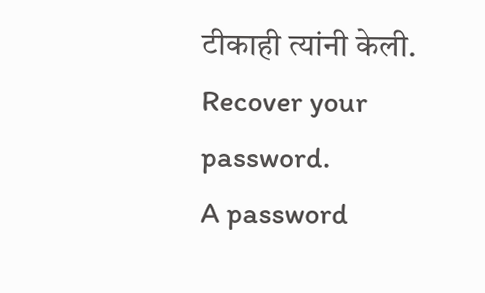टीकाही त्यांनी केली.
Recover your password.
A password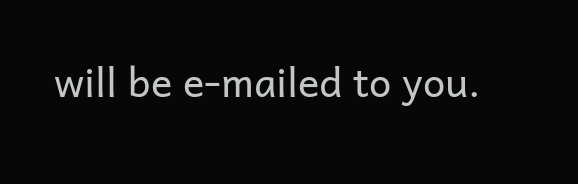will be e-mailed to you.